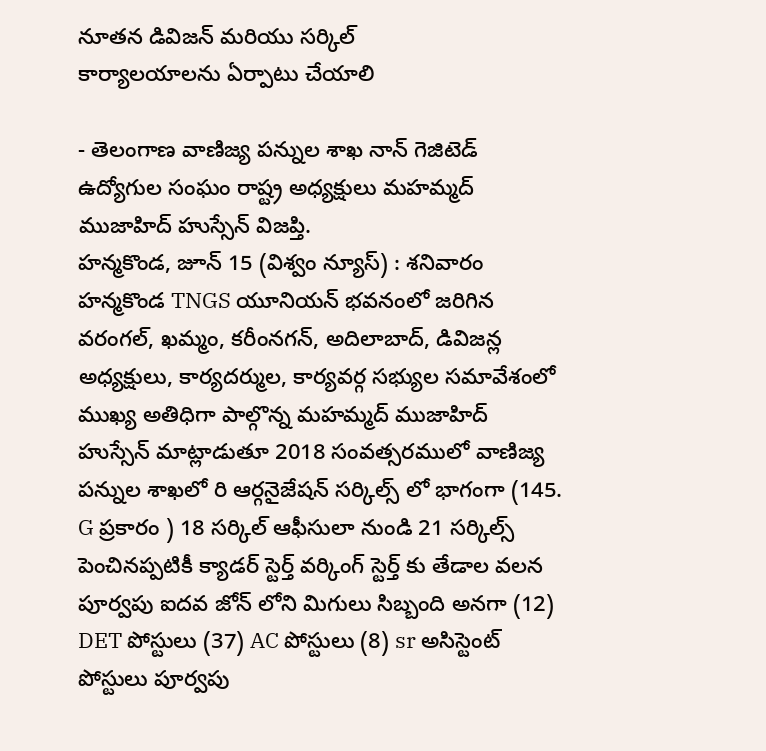నూతన డివిజన్ మరియు సర్కిల్
కార్యాలయాలను ఏర్పాటు చేయాలి

- తెలంగాణ వాణిజ్య పన్నుల శాఖ నాన్ గెజిటెడ్ ఉద్యోగుల సంఘం రాష్ట్ర అధ్యక్షులు మహమ్మద్ ముజాహిద్ హుస్సేన్ విజప్తి.
హన్మకొండ, జూన్ 15 (విశ్వం న్యూస్) : శనివారం హన్మకొండ TNGS యూనియన్ భవనంలో జరిగిన వరంగల్, ఖమ్మం, కరీంనగన్, అదిలాబాద్, డివిజన్ల అధ్యక్షులు, కార్యదర్ముల, కార్యవర్గ సభ్యుల సమావేశంలో ముఖ్య అతిధిగా పాల్గొన్న మహమ్మద్ ముజాహిద్ హుస్సేన్ మాట్లాడుతూ 2018 సంవత్సరములో వాణిజ్య పన్నుల శాఖలో రి ఆర్గనైజేషన్ సర్కిల్స్ లో భాగంగా (145. G ప్రకారం ) 18 సర్కిల్ ఆఫీసులా నుండి 21 సర్కిల్స్ పెంచినప్పటికీ క్యాడర్ స్టెర్త్ వర్కింగ్ స్టెర్త్ కు తేడాల వలన పూర్వపు ఐదవ జోన్ లోని మిగులు సిబ్బంది అనగా (12) DET పోస్టులు (37) AC పోస్టులు (8) sr అసిస్టెంట్ పోస్టులు పూర్వపు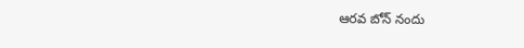ఆరవ బోన్ నందు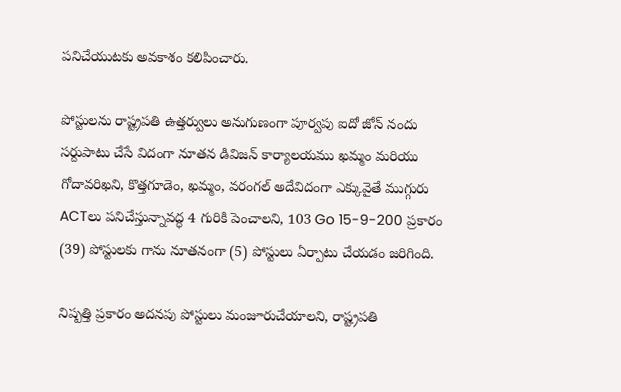పనిచేయుటకు అవకాశం కలిపించారు.

పోస్టులను రాష్ట్రపతి ఉత్తర్వులు అనుగుణంగా పూర్వపు ఐదో జోన్ నందు సర్దుపాటు చేసే విదంగా నూతన డివిజన్ కార్యాలయము ఖమ్మం మరియు గోదావరిఖని, కొత్తగూడెం, ఖమ్మం, వరంగల్ అదేవిదంగా ఎక్కువైతే ముగ్గురు ACTలు పనిచేస్తున్నావద్ధ 4 గురికి పెంచాలని, 103 Go 15-9-200 ప్రకారం (39) పోస్టులకు గాను నూతనంగా (5) పోస్టులు ఏర్పాటు చేయడం జరిగింది.

నిష్పత్తి ప్రకారం అదనపు పోస్టులు మంజూరుచేయాలని, రాష్ట్రపతి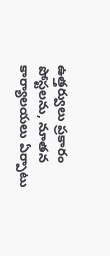ఉత్తర్వులు ప్రకారం పోస్టలను, నూతన కార్యాలయలు ఏర్పాటు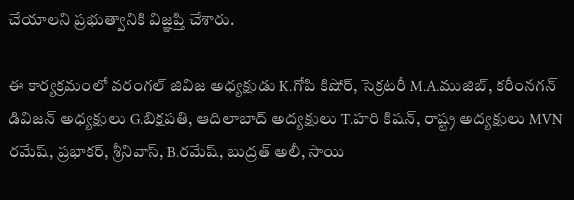చేయాలని ప్రభుత్వానికి విజ్ఞప్తి చేశారు.

ఈ కార్యక్రమంలో వరంగల్ జివిజ అధ్యక్షుడు K.గోపి కిషోర్, సెక్రటరీ M.A.ముజిబ్, కరీంనగన్ డివిజన్ అధ్యక్షులు G.బిక్షపతి, ఆదిలాబాద్ అద్యక్షులు T.హరి కిషన్, రాష్ట్ర అద్యక్షులు MVN రమేష్, ప్రభాకర్, శ్రీనివాస్, B.రమేష్, బుద్రత్ అలీ, సాయి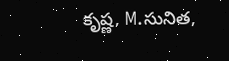కృష్ణ, M.సునిత,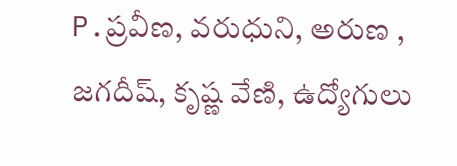P.ప్రవీణ, వరుధుని, అరుణ , జగదీష్, కృష్ణ వేణి, ఉద్యోగులు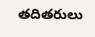తదితరులు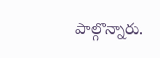పాల్గొన్నారు.